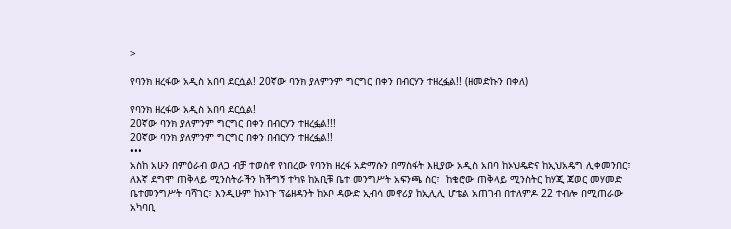>

የባንክ ዘረፋው አዲስ አበባ ደርሷል! 20ኛው ባንክ ያለምንም ግርግር በቀን በብርሃን ተዘረፏል!! (ዘመድኩን በቀለ)

የባንክ ዘረፋው አዲስ አበባ ደርሷል!
20ኛው ባንክ ያለምንም ግርግር በቀን በብርሃን ተዘረፏል!!!
20ኛው ባንክ ያለምንም ግርግር በቀን በብርሃን ተዘረፏል!!
•••
አስከ አሁን በምዕራብ ወለጋ ብቻ ተወስኖ የነበረው የባንክ ዘረፋ አድማሱን በማስፋት እዚያው አዲስ አበባ ከኦህዴድና ከኢህአዴግ ሊቀመንበር፣ ለእኛ ደግሞ ጠቅላይ ሚንስትራችን ከችግኝ ተካዩ ከአቢቹ ቤተ መንግሥት አፍንጫ ስር፣  ከቄሮው ጠቅላይ ሚንስትር ከሃጂ ጃወር መሃመድ ቤተመንግሥት ባሻገር፣ እንዲሁም ከኦነጉ ፕሬዘዳንት ከኦቦ ዳውድ ኢብሳ መኖሪያ ከኢሊሊ ሆቴል አጠገብ በተለምዶ 22 ተብሎ በሚጠራው አካባቢ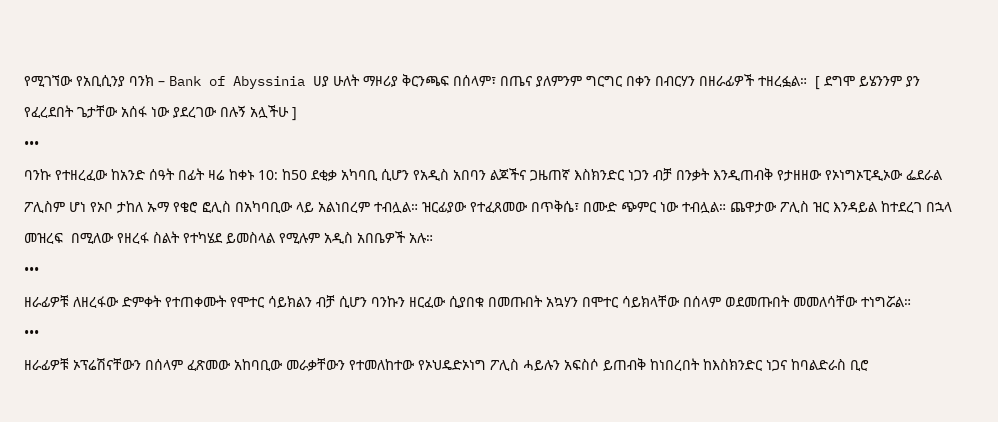የሚገኘው የአቢሲንያ ባንክ – Bank of Abyssinia ሀያ ሁለት ማዞሪያ ቅርንጫፍ በሰላም፣ በጤና ያለምንም ግርግር በቀን በብርሃን በዘራፊዎች ተዘረፏል።  [ ደግሞ ይሄንንም ያን የፈረደበት ጌታቸው አሰፋ ነው ያደረገው በሉኝ አሏችሁ ]
•••
ባንኩ የተዘረፈው ከአንድ ሰዓት በፊት ዛሬ ከቀኑ 10: ከ50 ደቂቃ አካባቢ ሲሆን የአዲስ አበባን ልጆችና ጋዜጠኛ እስክንድር ነጋን ብቻ በንቃት እንዲጠብቅ የታዘዘው የኦነግኦፒዲኦው ፌደራል ፖሊስም ሆነ የኦቦ ታከለ ኡማ የቄሮ ፎሊስ በአካባቢው ላይ አልነበረም ተብሏል። ዝርፊያው የተፈጸመው በጥቅሴ፣ በሙድ ጭምር ነው ተብሏል። ጨዋታው ፖሊስ ዝር እንዳይል ከተደረገ በኋላ መዝረፍ  በሚለው የዘረፋ ስልት የተካሄደ ይመስላል የሚሉም አዲስ አበቤዎች አሉ።
•••
ዘራፊዎቹ ለዘረፋው ድምቀት የተጠቀሙት የሞተር ሳይክልን ብቻ ሲሆን ባንኩን ዘርፈው ሲያበቁ በመጡበት አኳሃን በሞተር ሳይክላቸው በሰላም ወደመጡበት መመለሳቸው ተነግሯል።
•••
ዘራፊዎቹ ኦፕሬሽናቸውን በሰላም ፈጽመው አከባቢው መራቃቸውን የተመለከተው የኦህዴድኦነግ ፖሊስ ሓይሉን አፍስሶ ይጠብቅ ከነበረበት ከእስክንድር ነጋና ከባልድራስ ቢሮ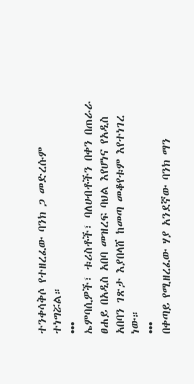ተንቀሳቅሶ የተዘረፈው ባንክ ጋ መድረሱም ተነግሯል።
•••
ኤምባሲዎች፣ ቱሪስቶች፣ ባለሀብቶችን በቀን በጠራራ ፀሐይ በአዲስ አበባ መዝረፍ ባህል እየሆነና የአዲስ አበባን ገጽታ እያበላሸ ከመጣ መቆየቱም እየተነገረ ነው።
•••
በቀጣይ የሚዘረፈው ሃያ አንደኛው ባንክ ማን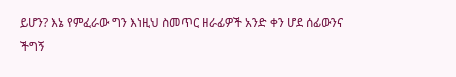ይሆን? እኔ የምፈራው ግን እነዚህ ስመጥር ዘራፊዎች አንድ ቀን ሆደ ሰፊውንና ችግኝ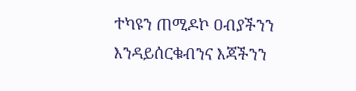ተካዩን ጠሚዶኮ ዐብያችንን እንዳይሰርቁብንና እጃችንን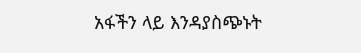አፋችን ላይ እንዳያስጭኑት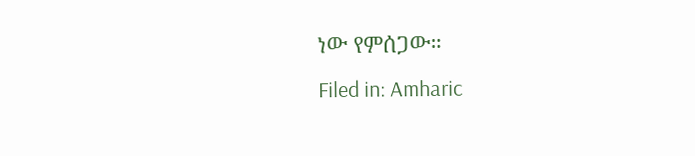ነው የምሰጋው።
Filed in: Amharic